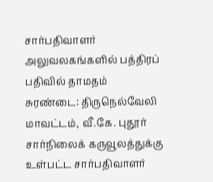சார்பதிவாளர் அலுவலகங்களில் பத்திரப் பதிவில் தாமதம்
சுரண்டை: திருநெல்வேலி மாவட்டம், வீ.கே. புதூர் சார்நிலைக் கருவூலத்துக்கு உள்பட்ட சார்பதிவாளர்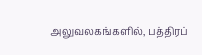அலுவலகங்களில், பத்திரப்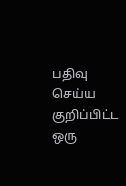பதிவு செய்ய குறிப்பிட்ட ஒரு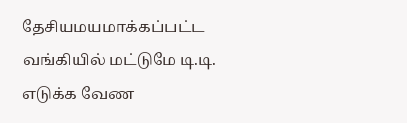தேசியமயமாக்கப்பட்ட வங்கியில் மட்டுமே டி.டி. எடுக்க வேண